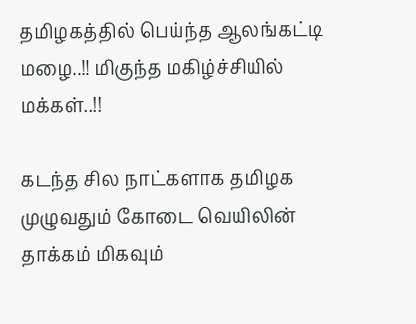தமிழகத்தில் பெய்ந்த ஆலங்கட்டி மழை..!! மிகுந்த மகிழ்ச்சியில் மக்கள்..!!

கடந்த சில நாட்களாக தமிழக முழுவதும் கோடை வெயிலின் தாக்கம் மிகவும்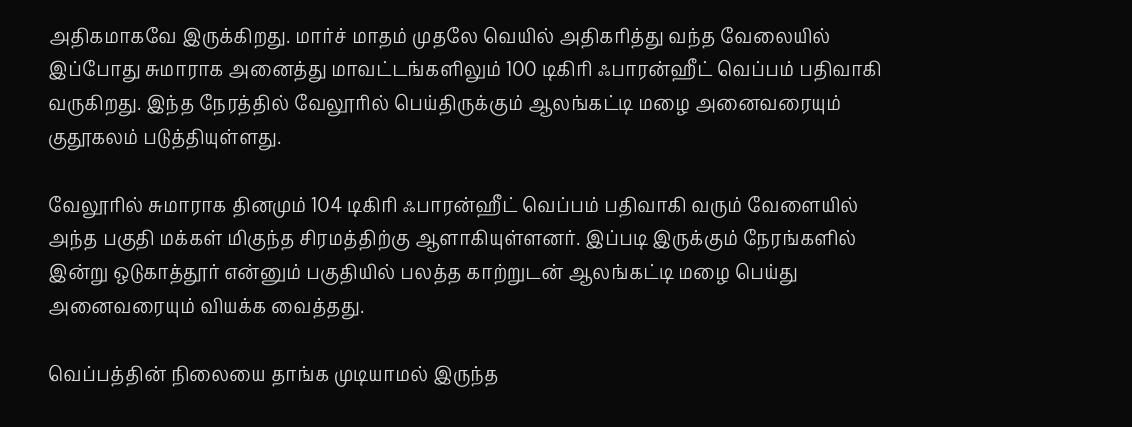அதிகமாகவே இருக்கிறது. மார்ச் மாதம் முதலே வெயில் அதிகரித்து வந்த வேலையில் இப்போது சுமாராக அனைத்து மாவட்டங்களிலும் 100 டிகிரி ஃபாரன்ஹீட் வெப்பம் பதிவாகி வருகிறது. இந்த நேரத்தில் வேலூரில் பெய்திருக்கும் ஆலங்கட்டி மழை அனைவரையும் குதூகலம் படுத்தியுள்ளது.

வேலூரில் சுமாராக தினமும் 104 டிகிரி ஃபாரன்ஹீட் வெப்பம் பதிவாகி வரும் வேளையில் அந்த பகுதி மக்கள் மிகுந்த சிரமத்திற்கு ஆளாகியுள்ளனர். இப்படி இருக்கும் நேரங்களில் இன்று ஒடுகாத்தூர் என்னும் பகுதியில் பலத்த காற்றுடன் ஆலங்கட்டி மழை பெய்து அனைவரையும் வியக்க வைத்தது.

வெப்பத்தின் நிலையை தாங்க முடியாமல் இருந்த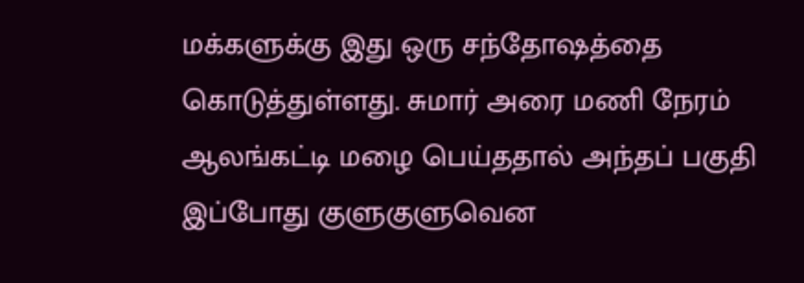மக்களுக்கு இது ஒரு சந்தோஷத்தை கொடுத்துள்ளது. சுமார் அரை மணி நேரம் ஆலங்கட்டி மழை பெய்ததால் அந்தப் பகுதி இப்போது குளுகுளுவென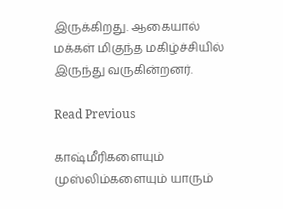இருக்கிறது. ஆகையால் மக்கள் மிகுந்த மகிழ்ச்சியில் இருந்து வருகின்றனர்.

Read Previous

காஷ்மீரிகளையும் முஸ்லிம்களையும் யாரும்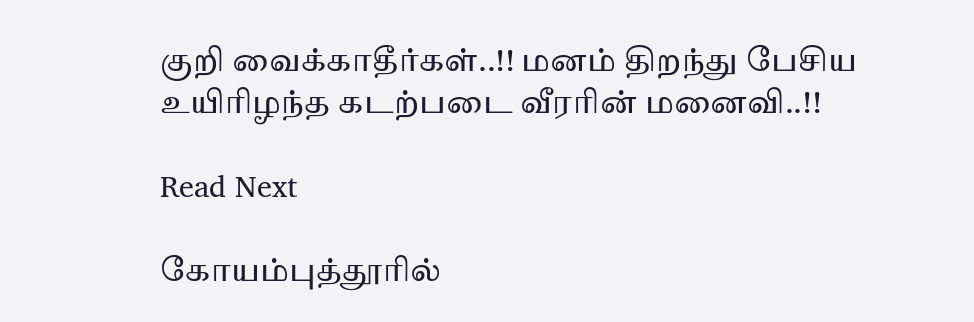குறி வைக்காதீர்கள்..!! மனம் திறந்து பேசிய உயிரிழந்த கடற்படை வீரரின் மனைவி..!!

Read Next

கோயம்புத்தூரில்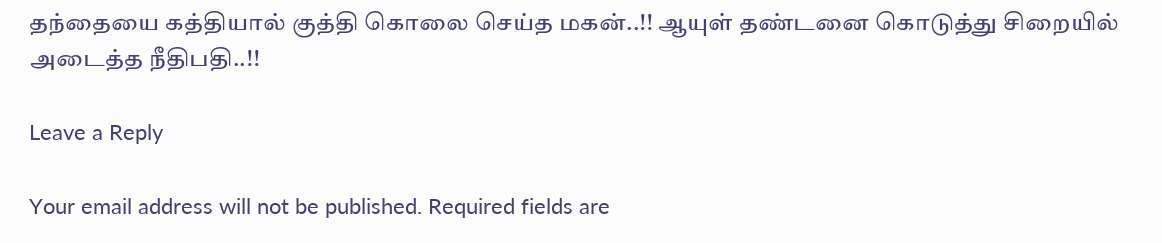தந்தையை கத்தியால் குத்தி கொலை செய்த மகன்..!! ஆயுள் தண்டனை கொடுத்து சிறையில் அடைத்த நீதிபதி..!!

Leave a Reply

Your email address will not be published. Required fields are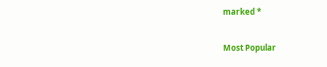marked *

Most Popular